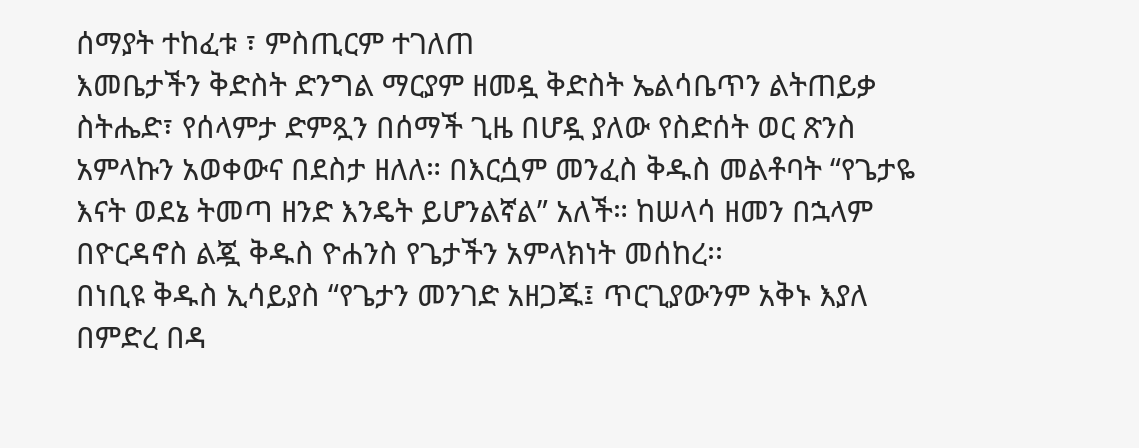ሰማያት ተከፈቱ ፣ ምስጢርም ተገለጠ
እመቤታችን ቅድስት ድንግል ማርያም ዘመዷ ቅድስት ኤልሳቤጥን ልትጠይቃ ስትሔድ፣ የሰላምታ ድምጿን በሰማች ጊዜ በሆዷ ያለው የስድሰት ወር ጽንስ አምላኩን አወቀውና በደስታ ዘለለ። በእርሷም መንፈስ ቅዱስ መልቶባት “የጌታዬ እናት ወደኔ ትመጣ ዘንድ እንዴት ይሆንልኛል” አለች። ከሠላሳ ዘመን በኋላም በዮርዳኖስ ልጇ ቅዱስ ዮሐንስ የጌታችን አምላክነት መሰከረ፡፡
በነቢዩ ቅዱስ ኢሳይያስ “የጌታን መንገድ አዘጋጁ፤ ጥርጊያውንም አቅኑ እያለ በምድረ በዳ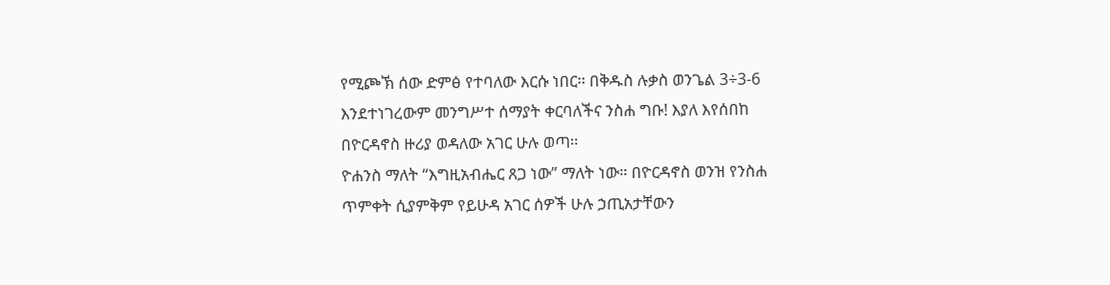የሚጮኽ ሰው ድምፅ የተባለው እርሱ ነበር፡፡ በቅዱስ ሉቃስ ወንጌል 3÷3-6 እንደተነገረውም መንግሥተ ሰማያት ቀርባለችና ንስሐ ግቡ! እያለ እየሰበከ በዮርዳኖስ ዙሪያ ወዳለው አገር ሁሉ ወጣ፡፡
ዮሐንስ ማለት “እግዚአብሔር ጸጋ ነው” ማለት ነው። በዮርዳኖስ ወንዝ የንስሐ ጥምቀት ሲያምቅም የይሁዳ አገር ሰዎች ሁሉ ኃጢአታቸውን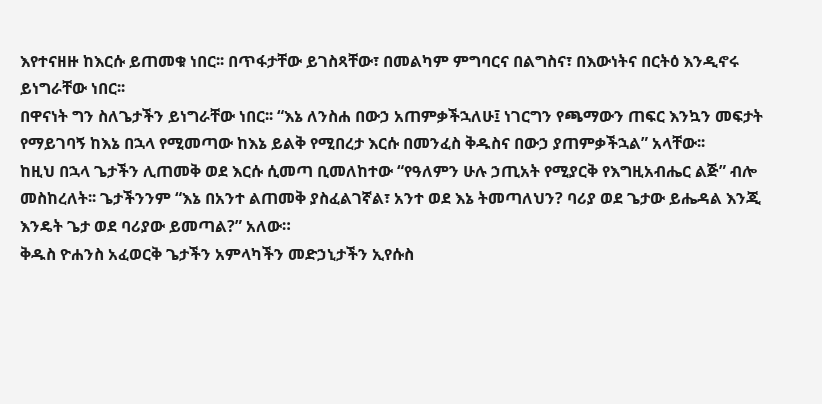እየተናዘዙ ከእርሱ ይጠመቁ ነበር፡፡ በጥፋታቸው ይገስጻቸው፣ በመልካም ምግባርና በልግስና፣ በእውነትና በርትዕ እንዲኖሩ ይነግራቸው ነበር፡፡
በዋናነት ግን ስለጌታችን ይነግራቸው ነበር፡፡ “እኔ ለንስሐ በውኃ አጠምቃችኋለሁ፤ ነገርግን የጫማውን ጠፍር እንኳን መፍታት የማይገባኝ ከእኔ በኋላ የሚመጣው ከእኔ ይልቅ የሚበረታ እርሱ በመንፈስ ቅዱስና በውኃ ያጠምቃችኋል” አላቸው፡፡
ከዚህ በኋላ ጌታችን ሊጠመቅ ወደ እርሱ ሲመጣ ቢመለከተው “የዓለምን ሁሉ ኃጢአት የሚያርቅ የእግዚአብሔር ልጅ” ብሎ መስከረለት፡፡ ጌታችንንም “እኔ በአንተ ልጠመቅ ያስፈልገኛል፣ አንተ ወደ እኔ ትመጣለህን? ባሪያ ወደ ጌታው ይሔዳል እንጂ እንዴት ጌታ ወደ ባሪያው ይመጣል?” አለው።
ቅዱስ ዮሐንስ አፈወርቅ ጌታችን አምላካችን መድኃኒታችን ኢየሱስ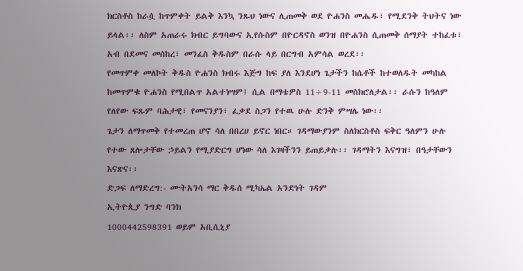ክርስቶስ ከራሷ ከጥምቀት ይልቅ እንኳ ንጹህ ነውና ሊጠመቅ ወደ ዮሐንስ መሔዱ፣ የሚደንቅ ትህትና ነው ይላል፡፡ ለስም አጠራሩ ክብር ይግባውና ኢየሱስም በዮርዳኖስ ወንዝ በዮሐንስ ሲጠመቅ ሰማያት ተከፈቱ፣ አብ በደመና መሰከረ፣ መንፈስ ቅዱስም በራሱ ላይ በርግብ አምሳል ወረደ፡፡
የመጥምቀ መለኮት ቅዱስ ዮሐንስ ክብሩ እጅግ ከፍ ያለ እንደሆነ ጌታችን ከሴቶች ከተወለዱት መካከል ከመጥምቁ ዮሐንስ የሚበልጥ አልተነሣም፤ ሲል በማቴዎስ 11÷9-11 መስክሮለታል፡፡ ራሱን ከዓለም የለየው ፍጹም ባሕታዊ፣ የመናንያን፣ ፈቃደ ስጋን የተዉ ሁሉ ድንቅ ምሣሌ ነው፡፡
ጌታን ለማጥመቅ የተመረጠ ሆኖ ሳለ በበረሀ ይኖር ነበር። ገዳማውያንም ስለክርስቶስ ፍቅር ዓለምን ሁሉ የተው ጸሎታቸው ኃይልን የሚያድርግ ሆነው ሳለ እገዛችንን ይጠይቃሉ፡፡ ገዳማትን እናግዝ፣ በዓታቸውን እናጽና፡፡
ድጋፍ ለማድረግ:- ሙትአንሳ ማር ቅዱሰ ሚካኤል አንድነት ገዳም
ኢትዮጲያ ንግድ ባንክ
1000442598391 ወይም አቢሲኒያ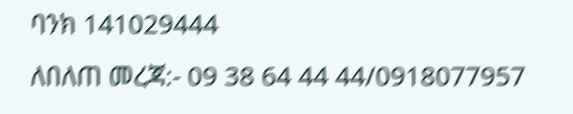ባንክ 141029444
ለበለጠ መረጃ:- 09 38 64 44 44/0918077957